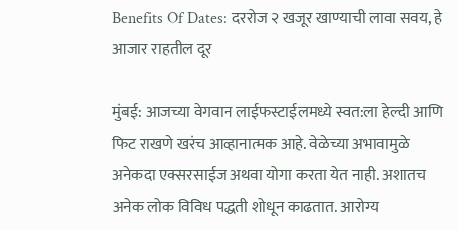Benefits Of Dates: दररोज २ खजूर खाण्याची लावा सवय, हे आजार राहतील दूर

मुंबई: आजच्या वेगवान लाईफस्टाईलमध्ये स्वत:ला हेल्दी आणि फिट राखणे खरंच आव्हानात्मक आहे. वेळेच्या अभावामुळे अनेकदा एक्सरसाईज अथवा योगा करता येत नाही. अशातच अनेक लोक विविध पद्धती शोधून काढतात. आरोग्य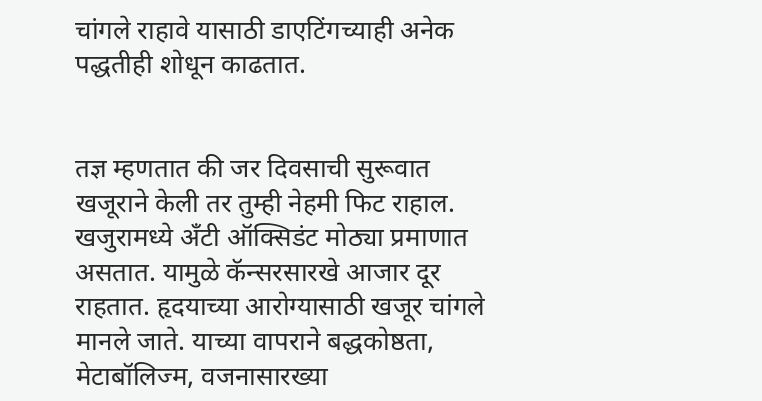चांगले राहावे यासाठी डाएटिंगच्याही अनेक पद्धतीही शोधून काढतात.


तज्ञ म्हणतात की जर दिवसाची सुरूवात खजूराने केली तर तुम्ही नेहमी फिट राहाल. खजुरामध्ये अँटी ऑक्सिडंट मोठ्या प्रमाणात असतात. यामुळे कॅन्सरसारखे आजार दूर राहतात. हृदयाच्या आरोग्यासाठी खजूर चांगले मानले जाते. याच्या वापराने बद्धकोष्ठता, मेटाबॉलिज्म, वजनासारख्या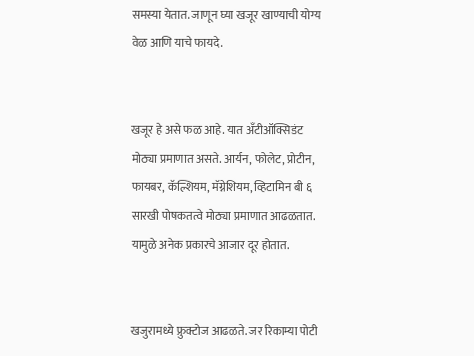समस्या येतात. जाणून घ्या खजूर खाण्याची योग्य वेळ आणि याचे फायदे.


खजूर हे असे फळ आहे. यात अँटीऑक्सिडंट मोठ्या प्रमाणात असते. आर्यन, फोलेट, प्रोटीन, फायबर, कॅल्शियम, मॅग्नेशियम, व्हिटामिन बी ६ सारखी पोषकतत्वे मोठ्या प्रमाणात आढळतात. यामुळे अनेक प्रकारचे आजार दूर होतात.


खजुरामध्ये फ्रुक्टोज आढळते. जर रिकाम्या पोटी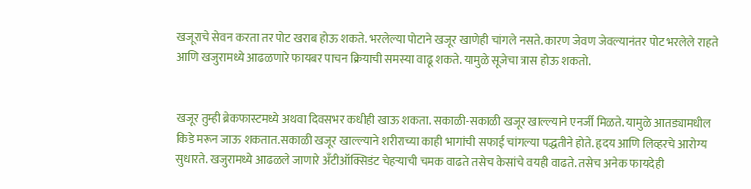खजूराचे सेवन करता तर पोट खराब होऊ शकते. भरलेल्या पोटाने खजूर खाणेही चांगले नसते. कारण जेवण जेवल्यानंतर पोट भरलेले राहते आणि खजुरामध्ये आढळणारे फायबर पाचन क्रियाची समस्या वाढू शकते. यामुळे सूजेचा त्रास होऊ शकतो.


खजूर तुम्ही ब्रेकफास्टमध्ये अथवा दिवसभर कधीही खाऊ शकता. सकाळी-सकाळी खजूर खाल्ल्याने एनर्जी मिळते. यामुळे आतड्यामधील किडे मरून जाऊ शकतात.सकाळी खजूर खाल्ल्याने शरीराच्या काही भागांची सफाई चांगल्या पद्धतीने होते. हृदय आणि लिव्हरचे आरोग्य सुधारते. खजुरामध्ये आढळले जाणारे अँटीऑक्सिडंट चेहऱ्याची चमक वाढते तसेच केसांचे वयही वाढते. तसेच अनेक फायदेही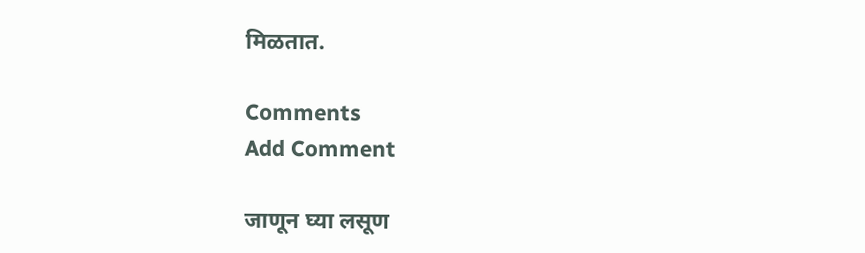मिळतात.

Comments
Add Comment

जाणून घ्या लसूण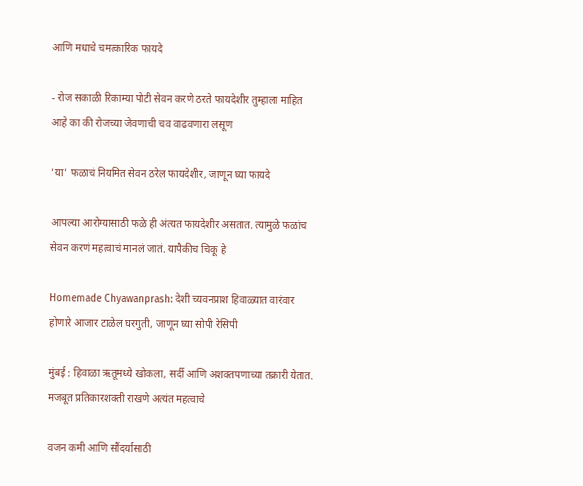आणि मधाचे चमत्कारिक फायदे

- रोज सकाळी रिकाम्या पोटी सेवन करणे ठरते फायदेशीर तुम्हाला माहित आहे का की रोजच्या जेवणाची चव वाढवणारा लसूण

'या' फळाचं नियमित सेवन ठरेल फायदेशीर, जाणून घ्या फायदे

आपल्या आरोग्यासाठी फळे ही अंत्यत फायदेशीर असतात. त्यामुळे फळांच सेवन करणं महत्वाचं मानलं जातं. यापैकीच चिकू हे

Homemade Chyawanprash: देशी च्यवनप्राश हिवाळ्यात वारंवार होणारे आजार टाळेल घरगुती, जाणून घ्या सोपी रेसिपी

मुंबई : हिवाळा ऋतूमध्ये खोकला, सर्दी आणि अशक्तपणाच्या तक्रारी येतात. मजबूत प्रतिकारशक्ती राखणे अत्यंत महत्वाचे

वजन कमी आणि सौंदर्यासाठी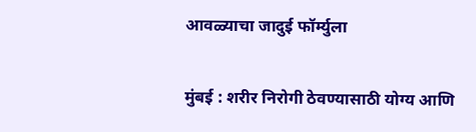आवळ्याचा जादुई फॉर्म्युला

मुंबई : शरीर निरोगी ठेवण्यासाठी योग्य आणि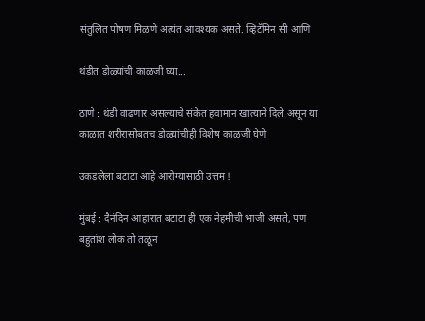संतुलित पोषण मिळणे अत्यंत आवश्यक असते. व्हिटॅमिन सी आणि

थंडीत डोळ्यांची काळजी घ्या...

ठाणे : थंडी वाढणार असल्याचे संकेत हवामान खात्याने दिले असून या काळात शरीरासोबतच डोळ्यांचीही विशेष काळजी घेणे

उकडलेला बटाटा आहे आरोग्यासाठी उत्तम !

मुंबई : दैनंदिन आहारात बटाटा ही एक नेहमीची भाजी असते, पण बहुतांश लोक तो तळून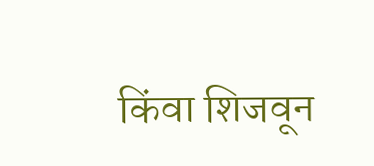किंवा शिजवून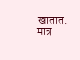खातात. मात्र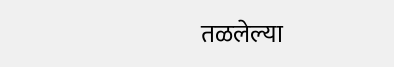तळलेल्या